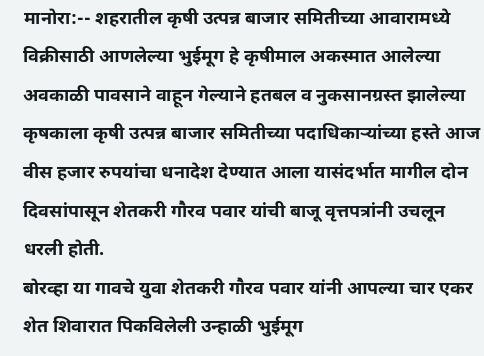मानोरा:-- शहरातील कृषी उत्पन्न बाजार समितीच्या आवारामध्ये विक्रीसाठी आणलेल्या भुईमूग हे कृषीमाल अकस्मात आलेल्या अवकाळी पावसाने वाहून गेल्याने हतबल व नुकसानग्रस्त झालेल्या कृषकाला कृषी उत्पन्न बाजार समितीच्या पदाधिकाऱ्यांच्या हस्ते आज वीस हजार रुपयांचा धनादेश देण्यात आला यासंदर्भात मागील दोन दिवसांपासून शेतकरी गौरव पवार यांची बाजू वृत्तपत्रांनी उचलून धरली होती.
बोरव्हा या गावचे युवा शेतकरी गौरव पवार यांनी आपल्या चार एकर शेत शिवारात पिकविलेली उन्हाळी भुईमूग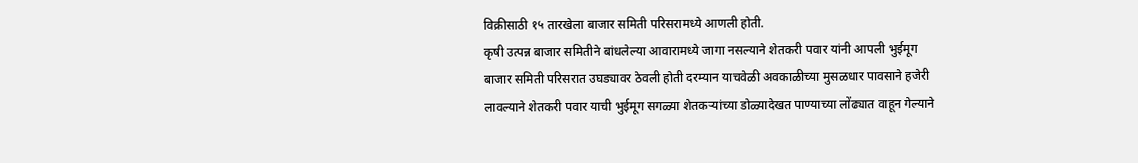विक्रीसाठी १५ तारखेला बाजार समिती परिसरामध्ये आणली होती.
कृषी उत्पन्न बाजार समितीने बांधलेल्या आवारामध्ये जागा नसल्याने शेतकरी पवार यांनी आपली भुईमूग बाजार समिती परिसरात उघड्यावर ठेवली होती दरम्यान याचवेळी अवकाळीच्या मुसळधार पावसाने हजेरी लावल्याने शेतकरी पवार याची भुईमूग सगळ्या शेतकऱ्यांच्या डोळ्यादेखत पाण्याच्या लोंढ्यात वाहून गेल्याने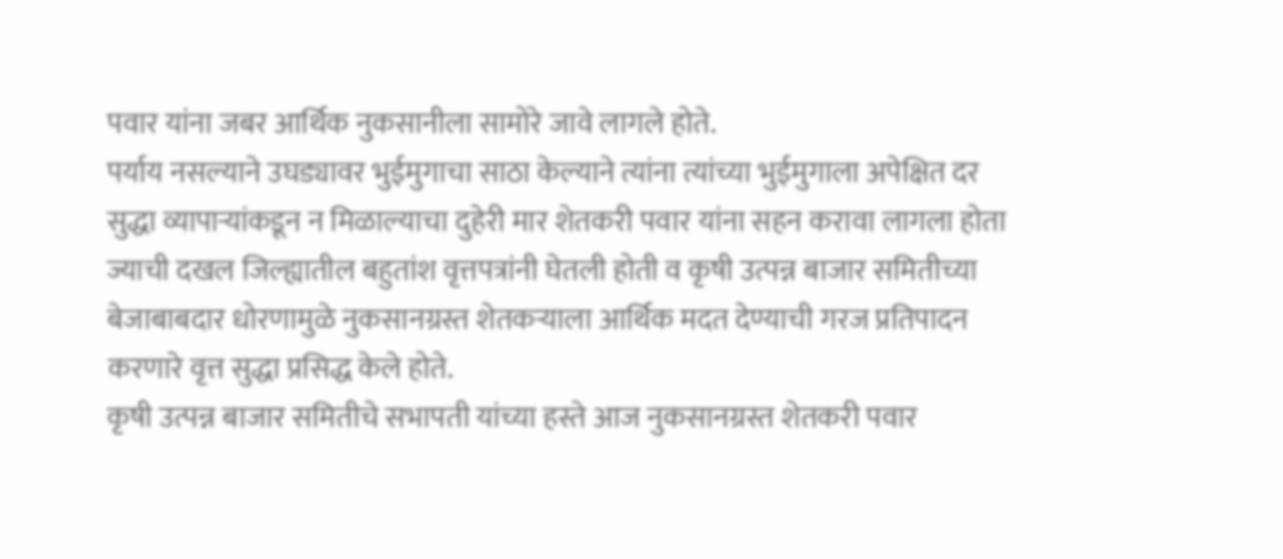पवार यांना जबर आर्थिक नुकसानीला सामोरे जावे लागले होते.
पर्याय नसल्याने उघड्यावर भुईमुगाचा साठा केल्याने त्यांना त्यांच्या भुईमुगाला अपेक्षित दर सुद्धा व्यापाऱ्यांकडून न मिळाल्याचा दुहेरी मार शेतकरी पवार यांना सहन करावा लागला होता ज्याची दखल जिल्ह्यातील बहुतांश वृत्तपत्रांनी घेतली होती व कृषी उत्पन्न बाजार समितीच्या बेजाबाबदार धोरणामुळे नुकसानग्रस्त शेतकऱ्याला आर्थिक मदत देण्याची गरज प्रतिपादन करणारे वृत्त सुद्धा प्रसिद्ध केले होते.
कृषी उत्पन्न बाजार समितीचे सभापती यांच्या हस्ते आज नुकसानग्रस्त शेतकरी पवार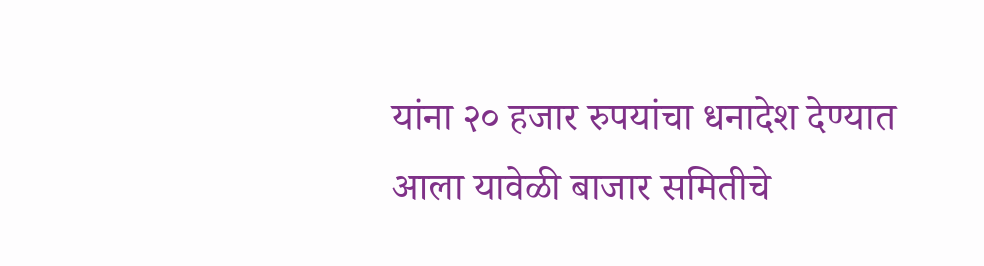यांना २० हजार रुपयांचा धनादेश देण्यात आला यावेळी बाजार समितीचे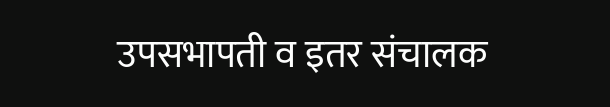उपसभापती व इतर संचालक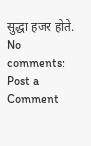सुद्धा हजर होते.
No comments:
Post a Comment